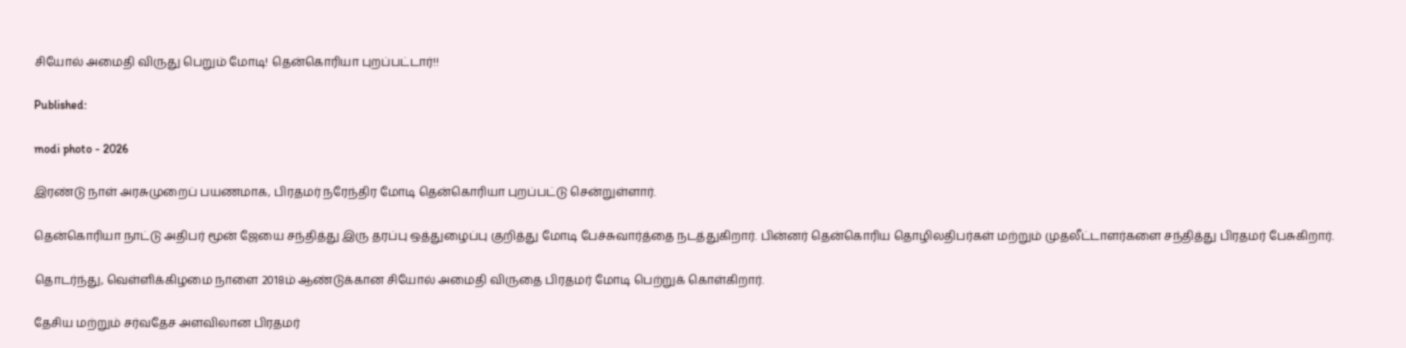சியோல் அமைதி விருது பெறும் மோடி! தென்கொரியா புறப்பட்டார்!!

Published:

modi photo - 2026

இரண்டு நாள் அரசுமுறைப் பயணமாக, பிரதமர் நரேந்திர மோடி தென்கொரியா புறப்பட்டு சென்றுள்ளார்.

தென்கொரியா நாட்டு அதிபர் மூன் ஜேயை சந்தித்து இரு தரப்பு ஒத்துழைப்பு குறித்து மோடி பேச்சுவார்த்தை நடத்துகிறார். பின்னர் தென்கொரிய தொழிலதிபர்கள் மற்றும் முதலீட்டாளர்களை சந்தித்து பிரதமர் பேசுகிறார்.

தொடர்ந்து, வெள்ளிக்கிழமை நாளை 2018ம் ஆண்டுக்கான சியோல் அமைதி விருதை பிரதமர் மோடி பெற்றுக் கொள்கிறார்.

தேசிய மற்றும் சர்வதேச அளவிலான பிரதமர்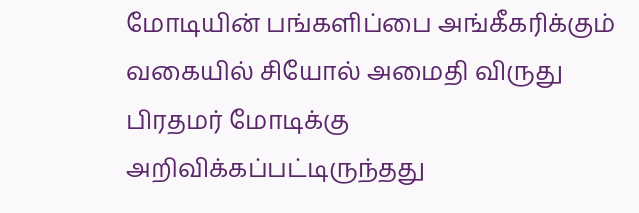மோடியின் பங்களிப்பை அங்கீகரிக்கும் வகையில் சியோல் அமைதி விருது பிரதமர் மோடிக்கு அறிவிக்கப்பட்டிருந்தது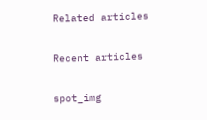Related articles

Recent articles

spot_img